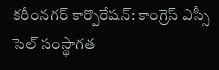కరీంనగర్ కార్పొరేషన్: కాంగ్రెస్ ఎస్సీ సెల్ సంస్థాగత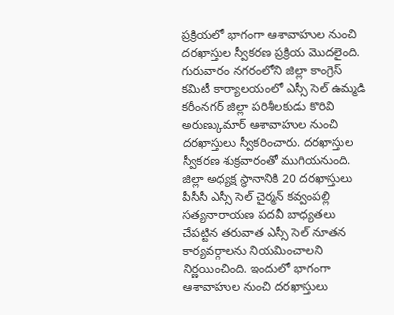ప్రక్రియలో భాగంగా ఆశావాహుల నుంచి దరఖాస్తుల స్వీకరణ ప్రక్రియ మొదలైంది. గురువారం నగరంలోని జిల్లా కాంగ్రెస్ కమిటీ కార్యాలయంలో ఎస్సీ సెల్ ఉమ్మడి కరీంనగర్ జిల్లా పరిశీలకుడు కొరివి అరుణ్కుమార్ ఆశావాహుల నుంచి దరఖాస్తులు స్వీకరించారు. దరఖాస్తుల స్వీకరణ శుక్రవారంతో ముగియనుంది.
జిల్లా అధ్యక్ష స్థానానికి 20 దరఖాస్తులు
పీసీసీ ఎస్సీ సెల్ చైర్మన్ కవ్వంపల్లి సత్యనారాయణ పదవీ బాధ్యతలు చేపట్టిన తరువాత ఎస్సీ సెల్ నూతన కార్యవర్గాలను నియమించాలని నిర్ణయించింది. ఇందులో భాగంగా ఆశావాహుల నుంచి దరఖాస్తులు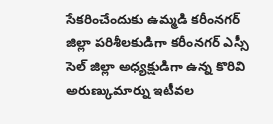సేకరించేందుకు ఉమ్మడి కరీంనగర్ జిల్లా పరిశీలకుడిగా కరీంనగర్ ఎస్సీ సెల్ జిల్లా అధ్యక్షుడిగా ఉన్న కొరివి అరుణ్కుమార్ను ఇటీవల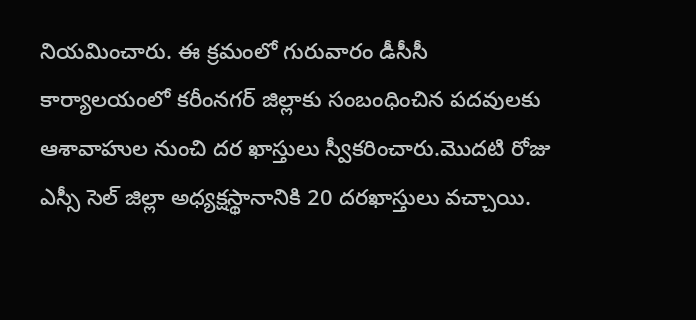నియమించారు. ఈ క్రమంలో గురువారం డీసీసీ కార్యాలయంలో కరీంనగర్ జిల్లాకు సంబంధించిన పదవులకు ఆశావాహుల నుంచి దర ఖాస్తులు స్వీకరించారు.మొదటి రోజు ఎస్సీ సెల్ జిల్లా అధ్యక్షస్థానానికి 20 దరఖాస్తులు వచ్చాయి.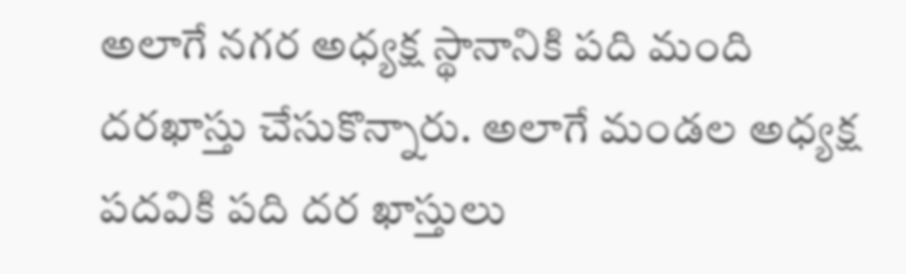అలాగే నగర అధ్యక్ష స్థానానికి పది మంది దరఖాస్తు చేసుకొన్నారు. అలాగే మండల అధ్యక్ష పదవికి పది దర ఖాస్తులు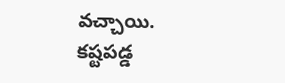వచ్చాయి.
కష్టపడ్డ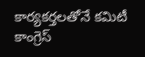కార్యకర్తలతోనే కమిటీ
కాంగ్రెస్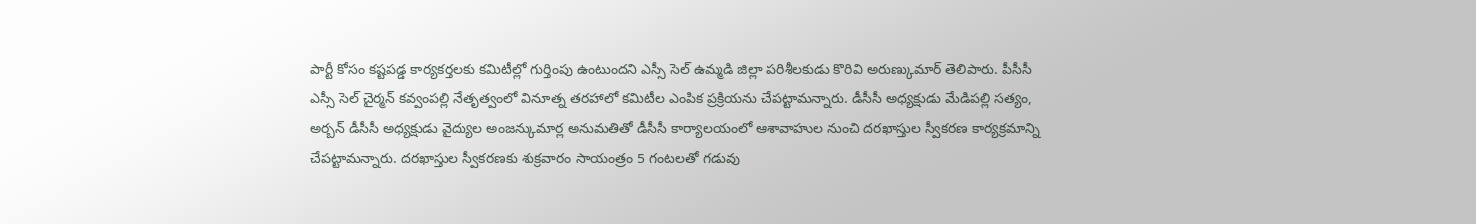పార్టీ కోసం కష్టపడ్డ కార్యకర్తలకు కమిటీల్లో గుర్తింపు ఉంటుందని ఎస్సీ సెల్ ఉమ్మడి జిల్లా పరిశీలకుడు కొరివి అరుణ్కుమార్ తెలిపారు. పీసీసీ ఎస్సీ సెల్ చైర్మన్ కవ్వంపల్లి నేతృత్వంలో వినూత్న తరహాలో కమిటీల ఎంపిక ప్రక్రియను చేపట్టామన్నారు. డీసీసీ అధ్యక్షుడు మేడిపల్లి సత్యం, అర్బన్ డీసీసీ అధ్యక్షుడు వైద్యుల అంజన్కుమార్ల అనుమతితో డీసీసీ కార్యాలయంలో ఆశావాహుల నుంచి దరఖాస్తుల స్వీకరణ కార్యక్రమాన్ని చేపట్టామన్నారు. దరఖాస్తుల స్వీకరణకు శుక్రవారం సాయంత్రం 5 గంటలతో గడువు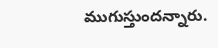ముగుస్తుందన్నారు.